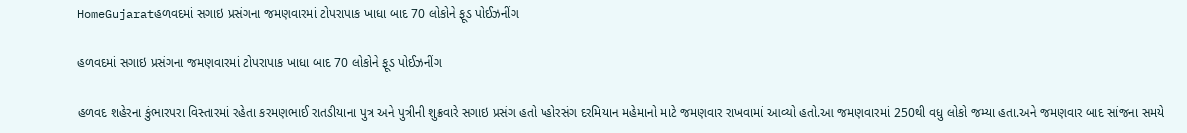HomeGujaratહળવદમાં સગાઇ પ્રસંગના જમણવારમાં ટોપરાપાક ખાધા બાદ 70 લોકોને ફૂડ પોઈઝનીંગ

હળવદમાં સગાઇ પ્રસંગના જમણવારમાં ટોપરાપાક ખાધા બાદ 70 લોકોને ફૂડ પોઈઝનીંગ

હળવદ શહેરના કુંભારપરા વિસ્તારમાં રહેતા કરમણભાઈ રાતડીયાના પુત્ર અને પુત્રીની શુક્રવારે સગાઇ પ્રસંગ હતો પ્હોરસંગ દરમિયાન મહેમાનો માટે જમણવાર રાખવામાં આવ્યો હતો.આ જમણવારમાં 250થી વધુ લોકો જમ્યા હતા.અને જમણવાર બાદ સાંજના સમયે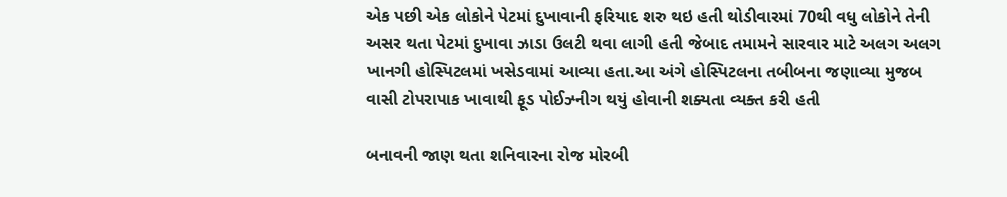એક પછી એક લોકોને પેટમાં દુખાવાની ફરિયાદ શરુ થઇ હતી થોડીવારમાં 70થી વધુ લોકોને તેની અસર થતા પેટમાં દુખાવા ઝાડા ઉલટી થવા લાગી હતી જેબાદ તમામને સારવાર માટે અલગ અલગ ખાનગી હોસ્પિટલમાં ખસેડવામાં આવ્યા હતા.આ અંગે હોસ્પિટલના તબીબના જણાવ્યા મુજબ વાસી ટોપરાપાક ખાવાથી ફૂડ પોઈઝ્નીગ થયું હોવાની શક્યતા વ્યક્ત કરી હતી

બનાવની જાણ થતા શનિવારના રોજ મોરબી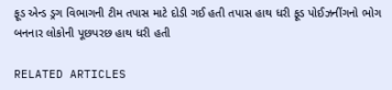ફૂડ એન્ડ ડ્રગ વિભાગની ટીમ તપાસ માટે દોડી ગઈ હતી તપાસ હાથ ધરી ફૂડ પોઈઝનીંગનો ભોગ બનનાર લોકોની પૂછપરછ હાથ ધરી હતી

RELATED ARTICLES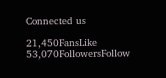Connected us

21,450FansLike
53,070FollowersFollow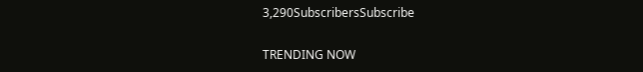3,290SubscribersSubscribe

TRENDING NOW